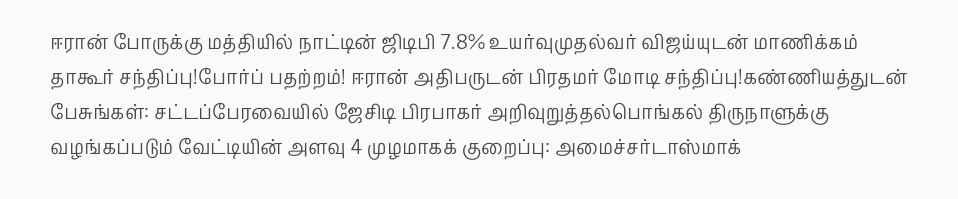ஈரான் போருக்கு மத்தியில் நாட்டின் ஜிடிபி 7.8% உயர்வுமுதல்வர் விஜய்யுடன் மாணிக்கம் தாகூர் சந்திப்பு!போர்ப் பதற்றம்! ஈரான் அதிபருடன் பிரதமர் மோடி சந்திப்பு!கண்ணியத்துடன் பேசுங்கள்: சட்டப்பேரவையில் ஜேசிடி பிரபாகர் அறிவுறுத்தல்பொங்கல் திருநாளுக்கு வழங்கப்படும் வேட்டியின் அளவு 4 முழமாகக் குறைப்பு: அமைச்சர்டாஸ்மாக்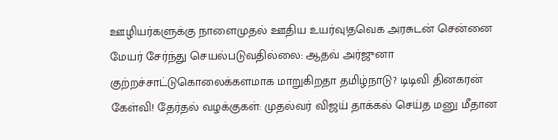ஊழியர்களுக்கு நாளைமுதல் ஊதிய உயர்வு!தவெக அரசுடன் சென்னை மேயர் சேர்ந்து செயல்படுவதில்லை: ஆதவ் அர்ஜுனா குற்றச்சாட்டுகொலைக்களமாக மாறுகிறதா தமிழ்நாடு? டிடிவி தினகரன் கேள்வி! தேர்தல் வழக்குகள்: முதல்வர் விஜய் தாக்கல் செய்த மனு மீதான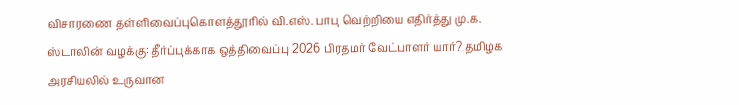விசாரணை தள்ளிவைப்புகொளத்தூரில் வி.எஸ். பாபு வெற்றியை எதிர்த்து மு.க. ஸ்டாலின் வழக்கு: தீர்ப்புக்காக ஒத்திவைப்பு 2026 பிரதமர் வேட்பாளர் யார்? தமிழக அரசியலில் உருவான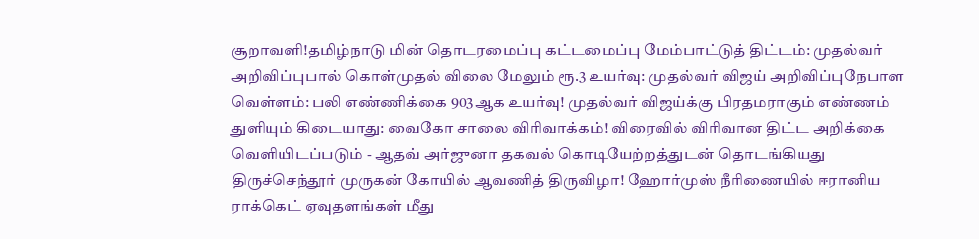சூறாவளி!தமிழ்நாடு மின் தொடரமைப்பு கட்டமைப்பு மேம்பாட்டுத் திட்டம்: முதல்வர் அறிவிப்புபால் கொள்முதல் விலை மேலும் ரூ.3 உயர்வு: முதல்வர் விஜய் அறிவிப்புநேபாள வெள்ளம்: பலி எண்ணிக்கை 903ஆக உயர்வு! முதல்வர் விஜய்க்கு பிரதமராகும் எண்ணம் துளியும் கிடையாது: வைகோ சாலை விரிவாக்கம்! விரைவில் விரிவான திட்ட அறிக்கை வெளியிடப்படும் - ஆதவ் அர்ஜுனா தகவல் கொடியேற்றத்துடன் தொடங்கியது திருச்செந்தூர் முருகன் கோயில் ஆவணித் திருவிழா! ஹோர்முஸ் நீரிணையில் ஈரானிய ராக்கெட் ஏவுதளங்கள் மீது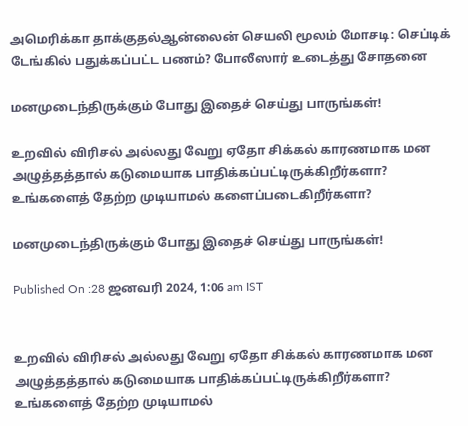அமெரிக்கா தாக்குதல்ஆன்லைன் செயலி மூலம் மோசடி: செப்டிக் டேங்கில் பதுக்கப்பட்ட பணம்? போலீஸார் உடைத்து சோதனை

மனமுடைந்திருக்கும் போது இதைச் செய்து பாருங்கள்!

உறவில் விரிசல் அல்லது வேறு ஏதோ சிக்கல் காரணமாக மன அழுத்தத்தால் கடுமையாக பாதிக்கப்பட்டிருக்கிறீர்களா? உங்களைத் தேற்ற முடியாமல் களைப்படைகிறீர்களா?

மனமுடைந்திருக்கும் போது இதைச் செய்து பாருங்கள்!

Published On :28 ஜனவரி 2024, 1:06 am IST


உறவில் விரிசல் அல்லது வேறு ஏதோ சிக்கல் காரணமாக மன அழுத்தத்தால் கடுமையாக பாதிக்கப்பட்டிருக்கிறீர்களா? உங்களைத் தேற்ற முடியாமல்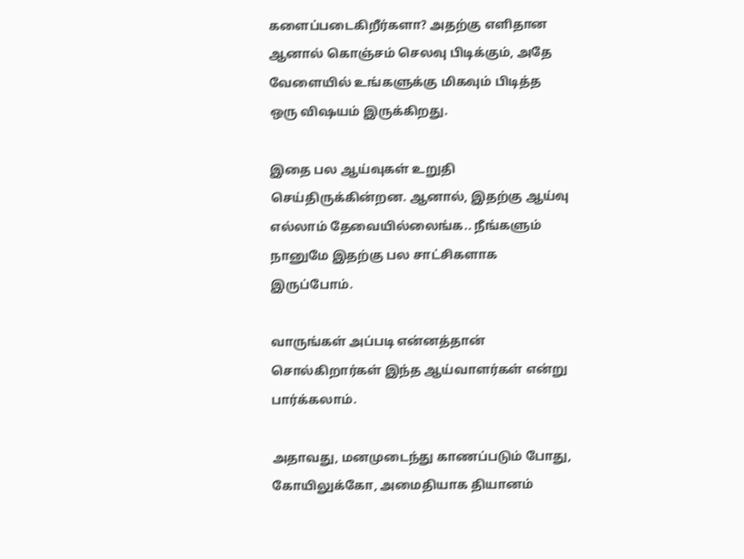களைப்படைகிறீர்களா? அதற்கு எளிதான ஆனால் கொஞ்சம் செலவு பிடிக்கும், அதே வேளையில் உங்களுக்கு மிகவும் பிடித்த ஒரு விஷயம் இருக்கிறது.

இதை பல ஆய்வுகள் உறுதி செய்திருக்கின்றன. ஆனால், இதற்கு ஆய்வு எல்லாம் தேவையில்லைங்க.. நீங்களும் நானுமே இதற்கு பல சாட்சிகளாக இருப்போம்.

வாருங்கள் அப்படி என்னத்தான் சொல்கிறார்கள் இந்த ஆய்வாளர்கள் என்று பார்க்கலாம்.

அதாவது, மனமுடைந்து காணப்படும் போது, கோயிலுக்கோ, அமைதியாக தியானம்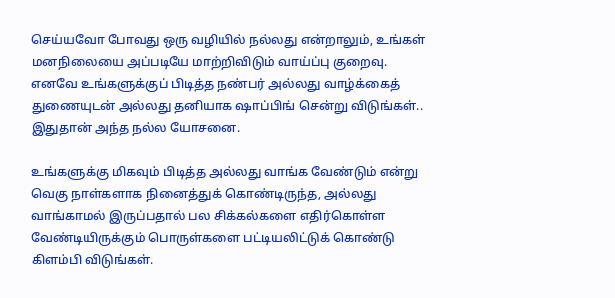செய்யவோ போவது ஒரு வழியில் நல்லது என்றாலும், உங்கள் மனநிலையை அப்படியே மாற்றிவிடும் வாய்ப்பு குறைவு. எனவே உங்களுக்குப் பிடித்த நண்பர் அல்லது வாழ்க்கைத் துணையுடன் அல்லது தனியாக ஷாப்பிங் சென்று விடுங்கள்.. இதுதான் அந்த நல்ல யோசனை.

உங்களுக்கு மிகவும் பிடித்த அல்லது வாங்க வேண்டும் என்று வெகு நாள்களாக நினைத்துக் கொண்டிருந்த, அல்லது வாங்காமல் இருப்பதால் பல சிக்கல்களை எதிர்கொள்ள வேண்டியிருக்கும் பொருள்களை பட்டியலிட்டுக் கொண்டு கிளம்பி விடுங்கள்.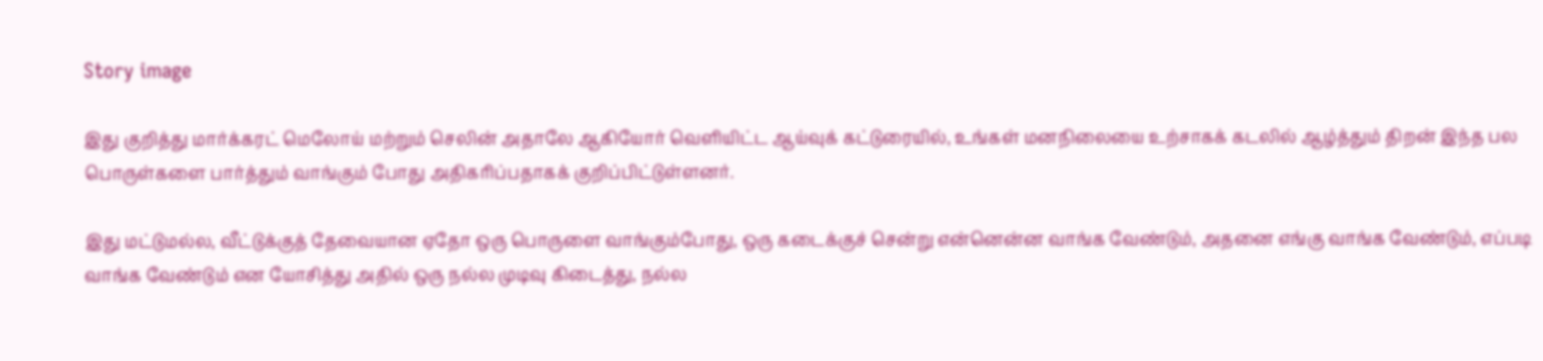Story image

இது குறித்து மார்க்கரட் மெலோய் மற்றும் செலின் அதாலே ஆகியோர் வெளியிட்ட ஆய்வுக் கட்டுரையில், உங்கள் மனநிலையை உற்சாகக் கடலில் ஆழ்த்தும் திறன் இந்த பல பொருள்களை பார்த்தும் வாங்கும் போது அதிகரிப்பதாகக் குறிப்பிட்டுள்ளனர்.

இது மட்டுமல்ல, வீட்டுக்குத் தேவையான ஏதோ ஒரு பொருளை வாங்கும்போது, ஒரு கடைக்குச் சென்று என்னென்ன வாங்க வேண்டும், அதனை எங்கு வாங்க வேண்டும், எப்படி வாங்க வேண்டும் என யோசித்து அதில் ஒரு நல்ல முடிவு கிடைத்து, நல்ல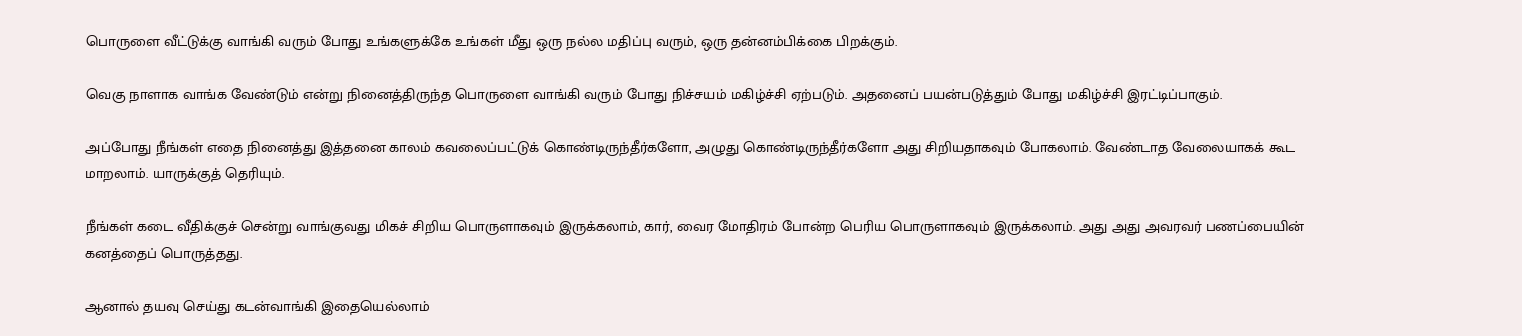பொருளை வீட்டுக்கு வாங்கி வரும் போது உங்களுக்கே உங்கள் மீது ஒரு நல்ல மதிப்பு வரும், ஒரு தன்னம்பிக்கை பிறக்கும்.

வெகு நாளாக வாங்க வேண்டும் என்று நினைத்திருந்த பொருளை வாங்கி வரும் போது நிச்சயம் மகிழ்ச்சி ஏற்படும். அதனைப் பயன்படுத்தும் போது மகிழ்ச்சி இரட்டிப்பாகும்.

அப்போது நீங்கள் எதை நினைத்து இத்தனை காலம் கவலைப்பட்டுக் கொண்டிருந்தீர்களோ, அழுது கொண்டிருந்தீர்களோ அது சிறியதாகவும் போகலாம். வேண்டாத வேலையாகக் கூட மாறலாம். யாருக்குத் தெரியும்.

நீங்கள் கடை வீதிக்குச் சென்று வாங்குவது மிகச் சிறிய பொருளாகவும் இருக்கலாம், கார், வைர மோதிரம் போன்ற பெரிய பொருளாகவும் இருக்கலாம். அது அது அவரவர் பணப்பையின் கனத்தைப் பொருத்தது.

ஆனால் தயவு செய்து கடன்வாங்கி இதையெல்லாம்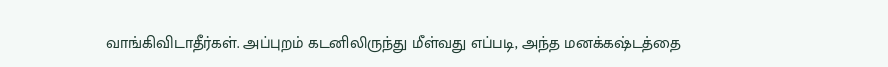வாங்கிவிடாதீர்கள். அப்புறம் கடனிலிருந்து மீள்வது எப்படி, அந்த மனக்கஷ்டத்தை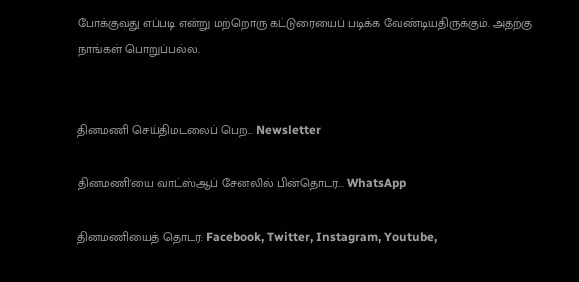போக்குவது எப்படி என்று மற்றொரு கட்டுரையைப் படிக்க வேண்டியதிருக்கும். அதற்கு நாங்கள் பொறுப்பல்ல.


தினமணி செய்திமடலைப் பெற... Newsletter

தினமணி'யை வாட்ஸ்ஆப் சேனலில் பின்தொடர... WhatsApp

தினமணியைத் தொடர: Facebook, Twitter, Instagram, Youtube,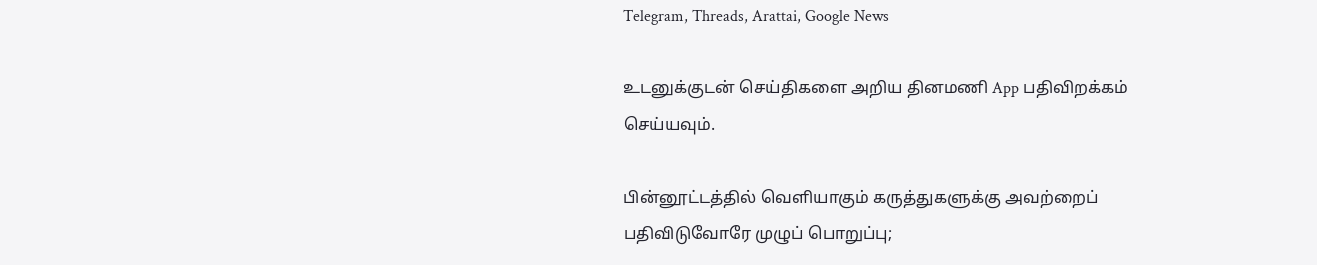Telegram, Threads, Arattai, Google News

உடனுக்குடன் செய்திகளை அறிய தினமணி App பதிவிறக்கம் செய்யவும்.

பின்னூட்டத்தில் வெளியாகும் கருத்துகளுக்கு அவற்றைப் பதிவிடுவோரே முழுப் பொறுப்பு;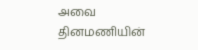அவை தினமணியின்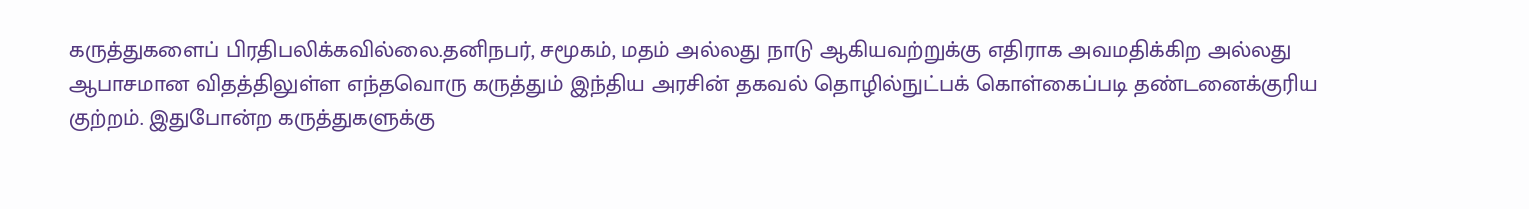கருத்துகளைப் பிரதிபலிக்கவில்லை.தனிநபர், சமூகம், மதம் அல்லது நாடு ஆகியவற்றுக்கு எதிராக அவமதிக்கிற அல்லது ஆபாசமான விதத்திலுள்ள எந்தவொரு கருத்தும் இந்திய அரசின் தகவல் தொழில்நுட்பக் கொள்கைப்படி தண்டனைக்குரிய குற்றம். இதுபோன்ற கருத்துகளுக்கு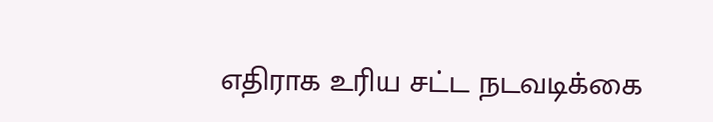எதிராக உரிய சட்ட நடவடிக்கை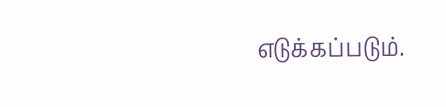எடுக்கப்படும்.